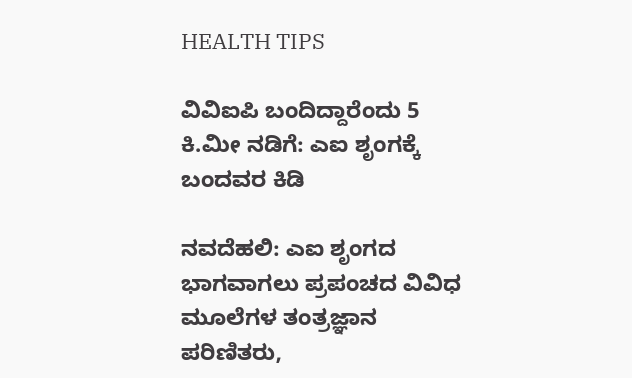HEALTH TIPS

ವಿವಿಐಪಿ ಬಂದಿದ್ದಾರೆಂದು 5 ಕಿ.ಮೀ ನಡಿಗೆ: ಎಐ ಶೃಂಗಕ್ಕೆ ಬಂದವರ ಕಿಡಿ

ನವದೆಹಲಿ: ಎಐ ಶೃಂಗದ ಭಾಗವಾಗಲು ಪ್ರಪಂಚದ ವಿವಿಧ ಮೂಲೆಗಳ ತಂತ್ರಜ್ಞಾನ ಪರಿಣಿತರು,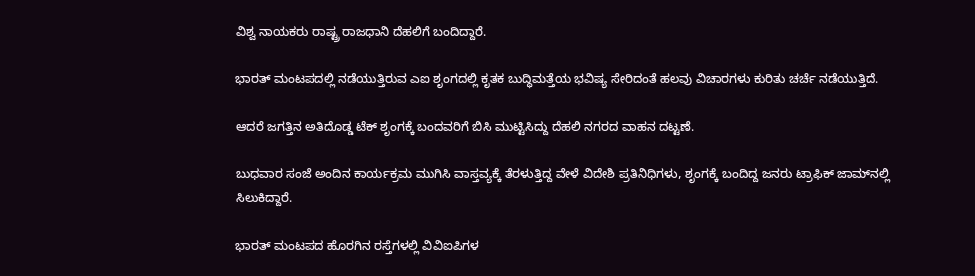ವಿಶ್ವ ನಾಯಕರು ರಾಷ್ಟ್ರ ರಾಜಧಾನಿ ದೆಹಲಿಗೆ ಬಂದಿದ್ದಾರೆ.

ಭಾರತ್ ಮಂಟಪದಲ್ಲಿ ನಡೆಯುತ್ತಿರುವ ಎಐ ಶೃಂಗದಲ್ಲಿ ಕೃತಕ ಬುದ್ಧಿಮತ್ತೆಯ ಭವಿಷ್ಯ ಸೇರಿದಂತೆ ಹಲವು ವಿಚಾರಗಳು ಕುರಿತು ಚರ್ಚೆ ನಡೆಯುತ್ತಿದೆ.

ಆದರೆ ಜಗತ್ತಿನ ಅತಿದೊಡ್ಡ ಟೆಕ್‌ ಶೃಂಗಕ್ಕೆ ಬಂದವರಿಗೆ ಬಿಸಿ ಮುಟ್ಟಿಸಿದ್ದು ದೆಹಲಿ ನಗರದ ವಾಹನ ದಟ್ಟಣೆ.

ಬುಧವಾರ ಸಂಜೆ ಅಂದಿನ ಕಾರ್ಯಕ್ರಮ ಮುಗಿಸಿ ವಾಸ್ತವ್ಯಕ್ಕೆ ತೆರಳುತ್ತಿದ್ದ ವೇಳೆ ವಿದೇಶಿ ಪ್ರತಿನಿಧಿಗಳು, ಶೃಂಗಕ್ಕೆ ಬಂದಿದ್ದ ಜನರು ಟ್ರಾಫಿಕ್‌ ಜಾಮ್‌ನಲ್ಲಿ ಸಿಲುಕಿದ್ದಾರೆ.

ಭಾರತ್ ಮಂಟಪದ ಹೊರಗಿನ ರಸ್ತೆಗಳಲ್ಲಿ ವಿವಿಐಪಿಗಳ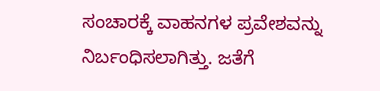ಸಂಚಾರಕ್ಕೆ ವಾಹನಗಳ ಪ್ರವೇಶವನ್ನು ನಿರ್ಬಂಧಿಸಲಾಗಿತ್ತು. ಜತೆಗೆ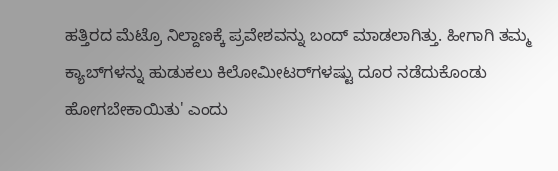ಹತ್ತಿರದ ಮೆಟ್ರೊ ನಿಲ್ದಾಣಕ್ಕೆ ಪ್ರವೇಶವನ್ನು ಬಂದ್‌ ಮಾಡಲಾಗಿತ್ತು. ಹೀಗಾಗಿ ತಮ್ಮ ಕ್ಯಾಬ್‌ಗಳನ್ನು ಹುಡುಕಲು ಕಿಲೋಮೀಟರ್‌ಗಳಷ್ಟು ದೂರ ನಡೆದುಕೊಂಡು ಹೋಗಬೇಕಾಯಿತು' ಎಂದು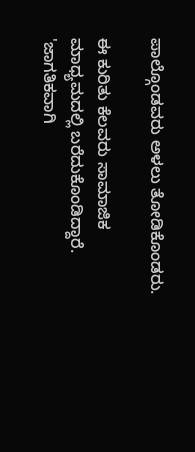ಪಾಲ್ಗೊಂಡವರು ಅಳಲು ತೋಡಿಕೊಂಡರು.

ಈ ಕುರಿತು ಕೆಲವರು ಸಾಮಾಜಿಕ ಮಾಧ್ಯಮದಲ್ಲಿ ಬರೆದುಕೊಂಡಿದ್ದಾರೆ. 'ಜಾಗತಿಕವಾಗಿ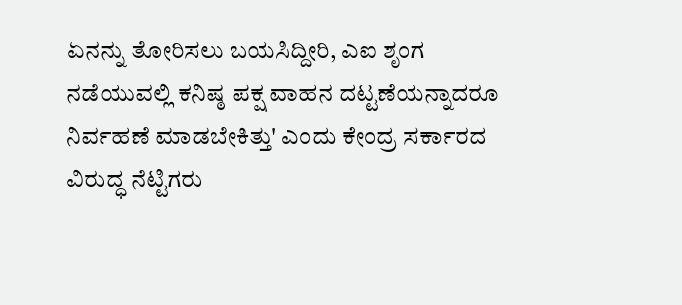ಏನನ್ನು ತೋರಿಸಲು ಬಯಸಿದ್ದೀರಿ, ಎಐ ಶೃಂಗ ನಡೆಯುವಲ್ಲಿ ಕನಿಷ್ಠ ಪಕ್ಷ ವಾಹನ ದಟ್ಟಣೆಯನ್ನಾದರೂ ನಿರ್ವಹಣೆ ಮಾಡಬೇಕಿತ್ತು' ಎಂದು ಕೇಂದ್ರ ಸರ್ಕಾರದ ವಿರುದ್ಧ ನೆಟ್ಟಿಗರು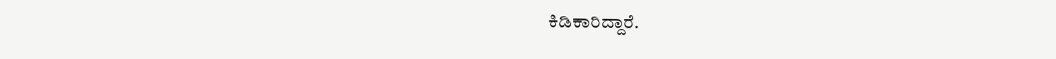ಕಿಡಿಕಾರಿದ್ದಾರೆ.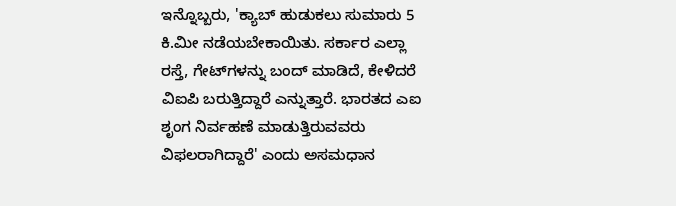ಇನ್ನೊಬ್ಬರು, 'ಕ್ಯಾಬ್‌ ಹುಡುಕಲು ಸುಮಾರು 5 ಕಿ.ಮೀ ನಡೆಯಬೇಕಾಯಿತು. ಸರ್ಕಾರ ಎಲ್ಲಾ ರಸ್ತೆ, ಗೇಟ್‌ಗಳನ್ನು ಬಂದ್‌ ಮಾಡಿದೆ, ಕೇಳಿದರೆ ವಿಐಪಿ ಬರುತ್ತಿದ್ದಾರೆ ಎನ್ನುತ್ತಾರೆ. ಭಾರತದ ಎಐ ಶೃಂಗ ನಿರ್ವಹಣೆ ಮಾಡುತ್ತಿರುವವರು ವಿಫಲರಾಗಿದ್ದಾರೆ' ಎಂದು ಅಸಮಧಾನ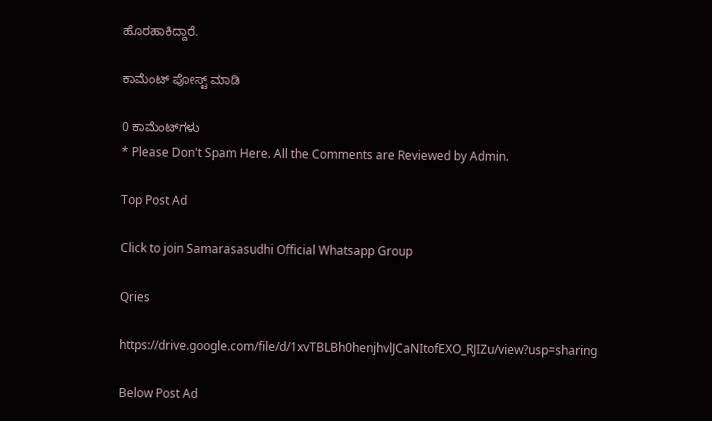ಹೊರಹಾಕಿದ್ದಾರೆ.

ಕಾಮೆಂಟ್‌‌ ಪೋಸ್ಟ್‌ ಮಾಡಿ

0 ಕಾಮೆಂಟ್‌ಗಳು
* Please Don't Spam Here. All the Comments are Reviewed by Admin.

Top Post Ad

Click to join Samarasasudhi Official Whatsapp Group

Qries

https://drive.google.com/file/d/1xvTBLBh0henjhvlJCaNItofEXO_RJIZu/view?usp=sharing

Below Post Ad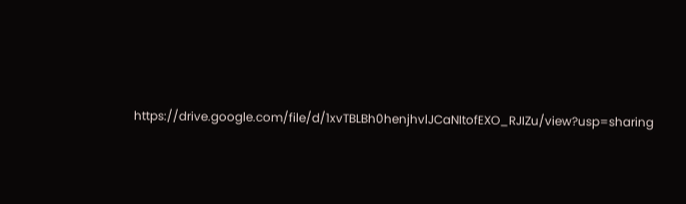https://drive.google.com/file/d/1xvTBLBh0henjhvlJCaNItofEXO_RJIZu/view?usp=sharing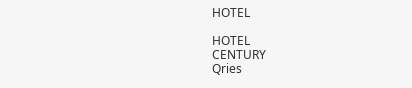HOTEL

HOTEL
CENTURY
Qries